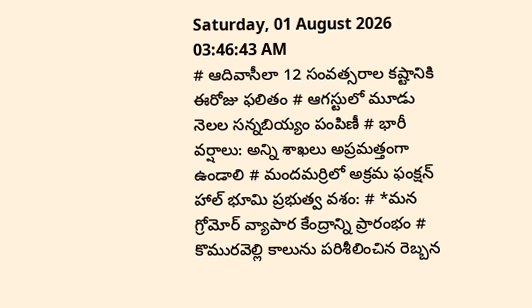Saturday, 01 August 2026 03:46:43 AM
# ఆదివాసీలా 12 సంవత్సరాల కష్టానికి ఈరోజు ఫలితం # ఆగస్టులో మూడు నెలల సన్నబియ్యం పంపిణీ # భారీ వర్షాలు: అన్ని శాఖలు అప్రమత్తంగా ఉండాలి # మందమర్రిలో అక్రమ ఫంక్షన్ హాల్ భూమి ప్రభుత్వ వశం: # *మన గ్రోమోర్ వ్యాపార కేంద్రాన్ని ప్రారంభం # కొమురవెల్లి కాలును పరిశీలించిన రెబ్బన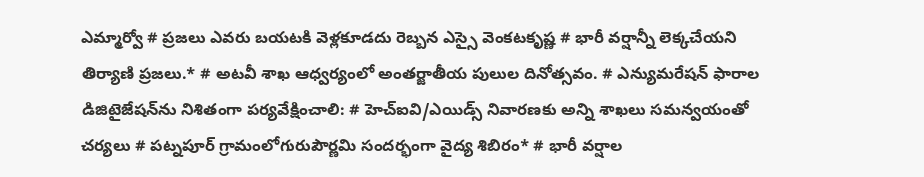ఎమ్మార్వో # ప్రజలు ఎవరు బయటకి వెళ్లకూడదు రెబ్బన ఎస్సై వెంకటకృష్ణ # భారీ వర్షాన్నీ లెక్కచేయని తిర్యాణి ప్రజలు.* # అటవీ శాఖ ఆధ్వర్యంలో అంతర్జాతీయ పులుల దినోత్సవం. # ఎన్యుమరేషన్ ఫారాల డిజిటైజేషన్‌ను నిశితంగా పర్యవేక్షించాలి: # హెచ్ఐవి/ఎయిడ్స్ నివారణకు అన్ని శాఖలు సమన్వయంతో చర్యలు # పట్నపూర్ గ్రామంలోగురుపౌర్ణమి సందర్భంగా వైద్య శిబిరం* # భారీ వర్షాల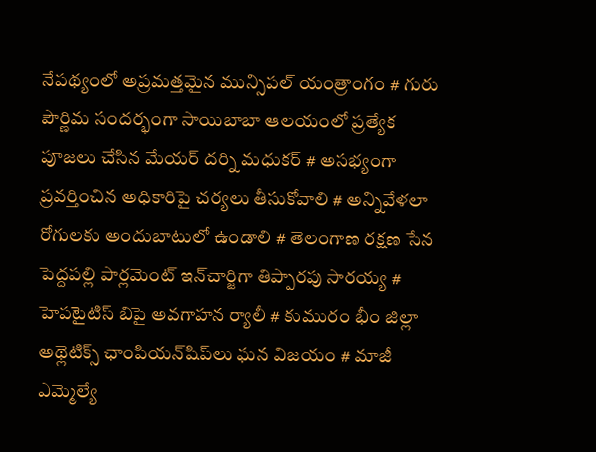నేపథ్యంలో అప్రమత్తమైన మున్సిపల్ యంత్రాంగం # గురు పౌర్ణిమ సందర్భంగా సాయిబాబా ఆలయంలో ప్రత్యేక పూజలు చేసిన మేయర్ దర్ని మధుకర్ # అసభ్యంగా ప్రవర్తించిన అధికారిపై చర్యలు తీసుకోవాలి # అన్నివేళలా రోగులకు అందుబాటులో ఉండాలి # తెలంగాణ రక్షణ సేన పెద్దపల్లి పార్లమెంట్ ఇన్‌చార్జిగా తిప్పారపు సారయ్య # హెపటైటిస్ బిపై అవగాహన ర్యాలీ # కుమురం భీం జిల్లా అథ్లెటిక్స్ ఛాంపియన్‌షిప్‌లు ఘన విజయం # మాజీ ఎమ్మెల్యే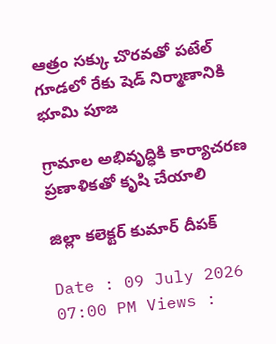ఆత్రం సక్కు చొరవతో పటేల్ గూడలో రేకు షెడ్ నిర్మాణానికి భూమి పూజ

గ్రామాల అభివృద్ధికి కార్యాచరణ ప్రణాళికతో కృషి చేయాలి

జిల్లా కలెక్టర్ కుమార్ దీపక్

Date : 09 July 2026 07:00 PM Views :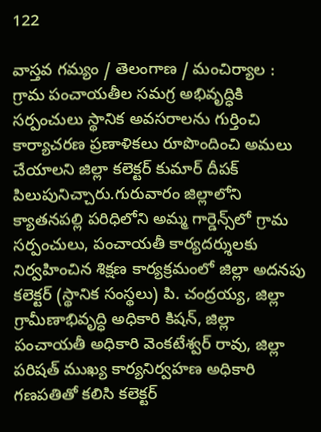122

వాస్తవ గమ్యం / తెలంగాణ / మంచిర్యాల : గ్రామ పంచాయతీల సమగ్ర అభివృద్ధికి సర్పంచులు స్థానిక అవసరాలను గుర్తించి కార్యాచరణ ప్రణాళికలు రూపొందించి అమలు చేయాలని జిల్లా కలెక్టర్ కుమార్ దీపక్ పిలుపునిచ్చారు.గురువారం జిల్లాలోని క్యాతనపల్లి పరిధిలోని అమ్మ గార్డెన్స్‌లో గ్రామ సర్పంచులు, పంచాయతీ కార్యదర్శులకు నిర్వహించిన శిక్షణ కార్యక్రమంలో జిల్లా అదనపు కలెక్టర్ (స్థానిక సంస్థలు) పి. చంద్రయ్య, జిల్లా గ్రామీణాభివృద్ధి అధికారి కిషన్, జిల్లా పంచాయతీ అధికారి వెంకటేశ్వర్ రావు, జిల్లా పరిషత్ ముఖ్య కార్యనిర్వహణ అధికారి గణపతితో కలిసి కలెక్టర్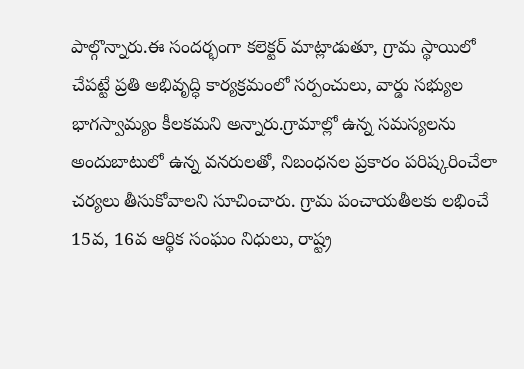పాల్గొన్నారు.ఈ సందర్భంగా కలెక్టర్ మాట్లాడుతూ, గ్రామ స్థాయిలో చేపట్టే ప్రతి అభివృద్ధి కార్యక్రమంలో సర్పంచులు, వార్డు సభ్యుల భాగస్వామ్యం కీలకమని అన్నారు.గ్రామాల్లో ఉన్న సమస్యలను అందుబాటులో ఉన్న వనరులతో, నిబంధనల ప్రకారం పరిష్కరించేలా చర్యలు తీసుకోవాలని సూచించారు. గ్రామ పంచాయతీలకు లభించే 15వ, 16వ ఆర్థిక సంఘం నిధులు, రాష్ట్ర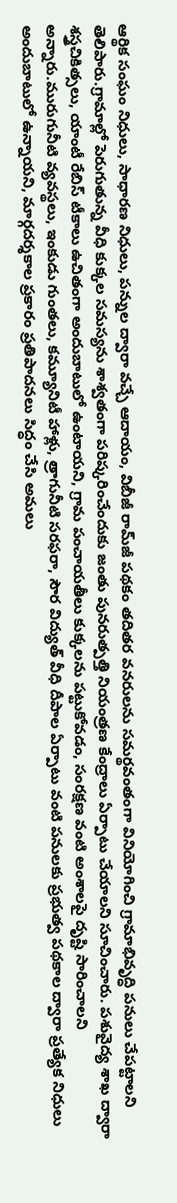ఆర్థిక సంఘం నిధులు, సాధారణ నిధులు, పన్నుల ద్వారా వచ్చే ఆదాయం, విబీజీ రామ్‌జీ పథకం తదితర వనరులను సమర్థవంతంగా వినియోగించి గ్రామాభివృద్ధి పనులు చేపట్టాలని తెలిపారు.గ్రామాల్లో పెరుగుతున్న వీధి కుక్కల సమస్యను శాశ్వతంగా పరిష్కరించేందుకు జంతు పునరుత్పత్తి నియంత్రణ కేంద్రాలు ఏర్పాటు చేయాలని సూచించారు. పశువైద్య శాఖ ద్వారా శస్త్రచికిత్సలు, యాంటీ రేబిస్ టీకాలు ఉచితంగా అందుబాటులో ఉంటాయని, గ్రామ పంచాయతీలు కుక్కలను పట్టుకోవడం, సంరక్షణ వంటి అంశాలపై దృష్టి సారించాలని అన్నారు.మురుగునీటి వ్యవస్థలు, ఇంకుడు గుంతలు, కమ్యూనిటీ హాళ్లు, త్రాగునీటి సరఫరా, సౌర విద్యుత్ వీధి దీపాల ఏర్పాటు వంటి పనులకు ప్రభుత్వ పథకాల ద్వారా ప్రత్యేక నిధులు అందుబాటులో ఉన్నాయని, మార్గదర్శకాల ప్రకారం ప్రతిపాదనలు సిద్ధం చేసి అమలు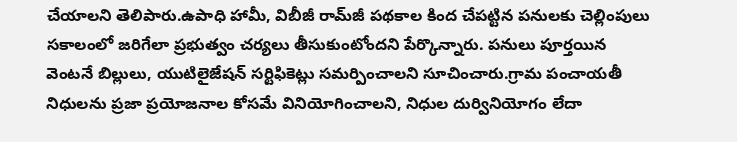చేయాలని తెలిపారు.ఉపాధి హామీ, విబీజీ రామ్‌జీ పథకాల కింద చేపట్టిన పనులకు చెల్లింపులు సకాలంలో జరిగేలా ప్రభుత్వం చర్యలు తీసుకుంటోందని పేర్కొన్నారు. పనులు పూర్తయిన వెంటనే బిల్లులు, యుటిలైజేషన్ సర్టిఫికెట్లు సమర్పించాలని సూచించారు.గ్రామ పంచాయతీ నిధులను ప్రజా ప్రయోజనాల కోసమే వినియోగించాలని, నిధుల దుర్వినియోగం లేదా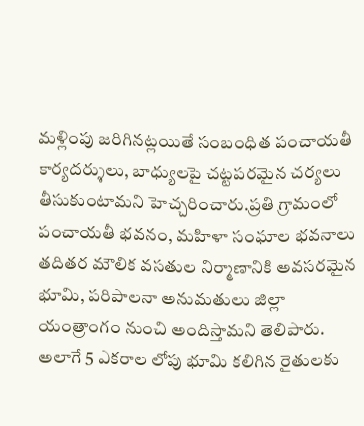మళ్లింపు జరిగినట్లయితే సంబంధిత పంచాయతీ కార్యదర్శులు, బాధ్యులపై చట్టపరమైన చర్యలు తీసుకుంటామని హెచ్చరించారు.ప్రతి గ్రామంలో పంచాయతీ భవనం, మహిళా సంఘాల భవనాలు తదితర మౌలిక వసతుల నిర్మాణానికి అవసరమైన భూమి, పరిపాలనా అనుమతులు జిల్లా యంత్రాంగం నుంచి అందిస్తామని తెలిపారు. అలాగే 5 ఎకరాల లోపు భూమి కలిగిన రైతులకు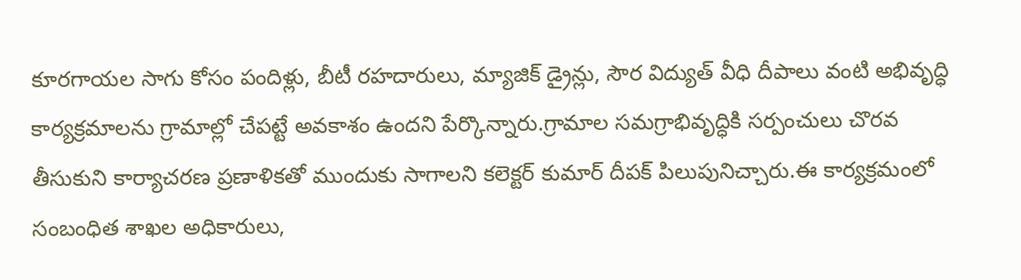కూరగాయల సాగు కోసం పందిళ్లు, బీటీ రహదారులు, మ్యాజిక్ డ్రైన్లు, సౌర విద్యుత్ వీధి దీపాలు వంటి అభివృద్ధి కార్యక్రమాలను గ్రామాల్లో చేపట్టే అవకాశం ఉందని పేర్కొన్నారు.గ్రామాల సమగ్రాభివృద్ధికి సర్పంచులు చొరవ తీసుకుని కార్యాచరణ ప్రణాళికతో ముందుకు సాగాలని కలెక్టర్ కుమార్ దీపక్ పిలుపునిచ్చారు.ఈ కార్యక్రమంలో సంబంధిత శాఖల అధికారులు,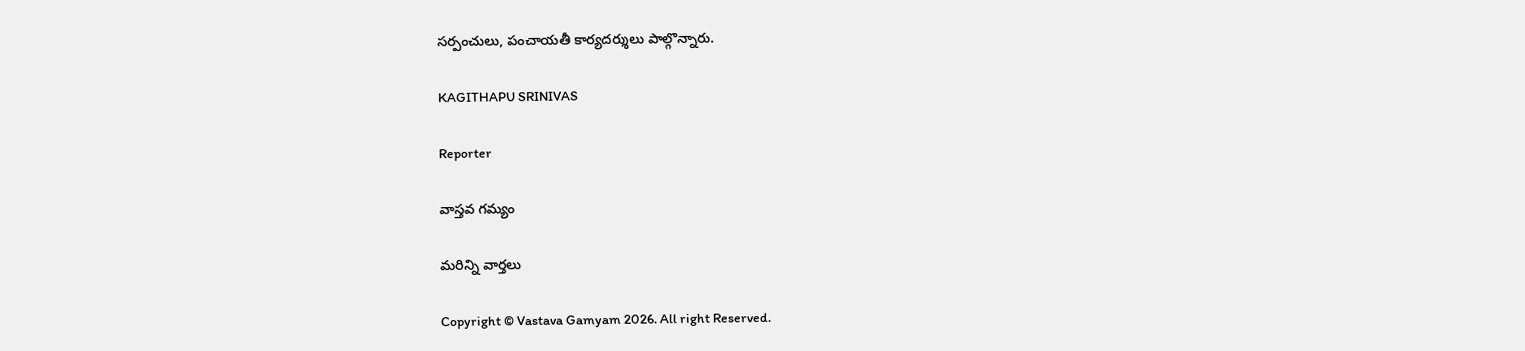సర్పంచులు, పంచాయతీ కార్యదర్శులు పాల్గొన్నారు.

KAGITHAPU SRINIVAS

Reporter

వాస్తవ గమ్యం

మరిన్ని వార్తలు

Copyright © Vastava Gamyam 2026. All right Reserved.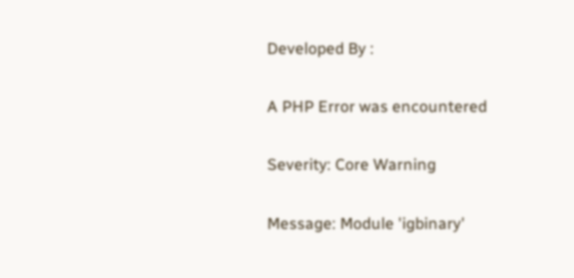Developed By :

A PHP Error was encountered

Severity: Core Warning

Message: Module 'igbinary'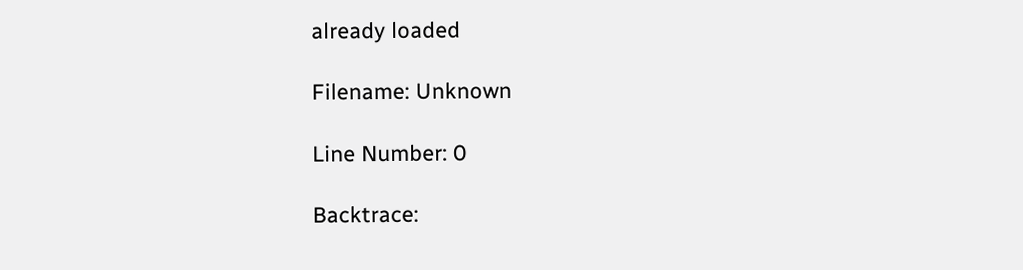already loaded

Filename: Unknown

Line Number: 0

Backtrace: